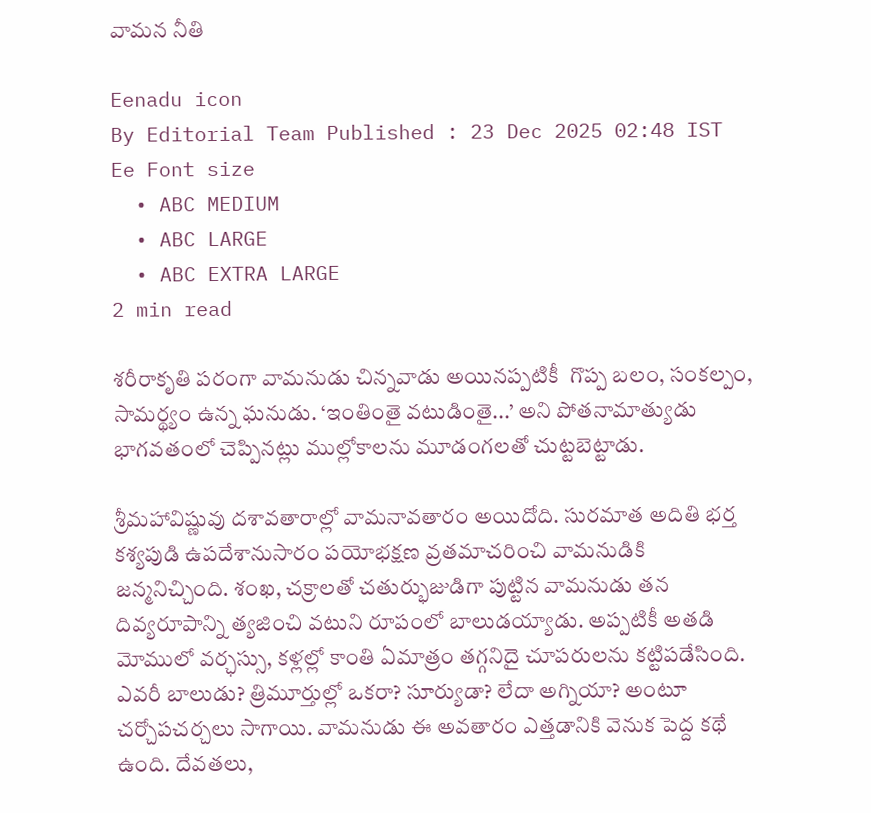వామన నీతి

Eenadu icon
By Editorial Team Published : 23 Dec 2025 02:48 IST Ee Font size
  • ABC MEDIUM
  • ABC LARGE
  • ABC EXTRA LARGE
2 min read

శరీరాకృతి పరంగా వామనుడు చిన్నవాడు అయినప్పటికీ  గొప్ప బలం, సంకల్పం, సామర్థ్యం ఉన్న ఘనుడు. ‘ఇంతింతై వటుడింతై...’ అని పోతనామాత్యుడు భాగవతంలో చెప్పినట్లు ముల్లోకాలను మూడంగలతో చుట్టబెట్టాడు.

శ్రీమహావిష్ణువు దశావతారాల్లో వామనావతారం అయిదోది. సురమాత అదితి భర్త కశ్యపుడి ఉపదేశానుసారం పయోభక్షణ వ్రతమాచరించి వామనుడికి జన్మనిచ్చింది. శంఖ, చక్రాలతో చతుర్భుజుడిగా పుట్టిన వామనుడు తన దివ్యరూపాన్ని త్యజించి వటుని రూపంలో బాలుడయ్యాడు. అప్పటికీ అతడి మోములో వర్ఛస్సు, కళ్లల్లో కాంతి ఏమాత్రం తగ్గనిదై చూపరులను కట్టిపడేసింది. ఎవరీ బాలుడు? త్రిమూర్తుల్లో ఒకరా? సూర్యుడా? లేదా అగ్నియా? అంటూ చర్చోపచర్చలు సాగాయి. వామనుడు ఈ అవతారం ఎత్తడానికి వెనుక పెద్ద కథే ఉంది. దేవతలు,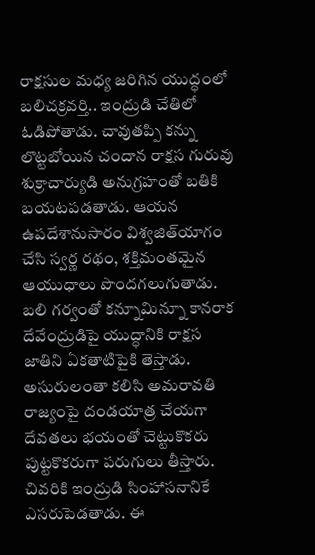రాక్షసుల మధ్య జరిగిన యుద్ధంలో బలిచక్రవర్తి.. ఇంద్రుడి చేతిలో ఓడిపోతాడు. చావుతప్పి కన్ను లొట్టబోయిన చందాన రాక్షస గురువు శుక్రాచార్యుడి అనుగ్రహంతో బతికి బయటపడతాడు. ఆయన ఉపదేశానుసారం విశ్వజిత్‌యాగం చేసి స్వర్ణ రథం, శక్తిమంతమైన ఆయుధాలు పొందగలుగుతాడు. బలి గర్వంతో కన్నూమిన్నూ కానరాక దేవేంద్రుడిపై యుద్ధానికి రాక్షస జాతిని ఏకతాటిపైకి తెస్తాడు. అసురులంతా కలిసి అమరావతి రాజ్యంపై దండయాత్ర చేయగా దేవతలు భయంతో చెట్టుకొకరు పుట్టకొకరుగా పరుగులు తీస్తారు. చివరికి ఇంద్రుడి సింహాసనానికే ఎసరుపెడతాడు. ఈ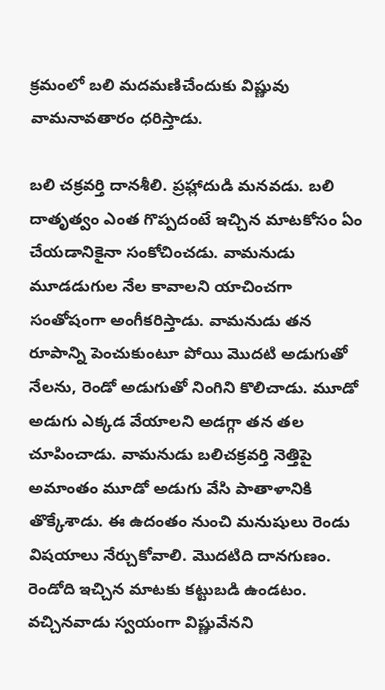క్రమంలో బలి మదమణిచేందుకు విష్ణువు వామనావతారం ధరిస్తాడు.

బలి చక్రవర్తి దానశీలి. ప్రహ్లాదుడి మనవడు. బలి దాతృత్వం ఎంత గొప్పదంటే ఇచ్చిన మాటకోసం ఏం చేయడానికైనా సంకోచించడు. వామనుడు మూడడుగుల నేల కావాలని యాచించగా సంతోషంగా అంగీకరిస్తాడు. వామనుడు తన రూపాన్ని పెంచుకుంటూ పోయి మొదటి అడుగుతో నేలను, రెండో అడుగుతో నింగిని కొలిచాడు. మూడో అడుగు ఎక్కడ వేయాలని అడగ్గా తన తల చూపించాడు. వామనుడు బలిచక్రవర్తి నెత్తిపై అమాంతం మూడో అడుగు వేసి పాతాళానికి తొక్కేశాడు. ఈ ఉదంతం నుంచి మనుషులు రెండు విషయాలు నేర్చుకోవాలి. మొదటిది దానగుణం. రెండోది ఇచ్చిన మాటకు కట్టుబడి ఉండటం. వచ్చినవాడు స్వయంగా విష్ణువేనని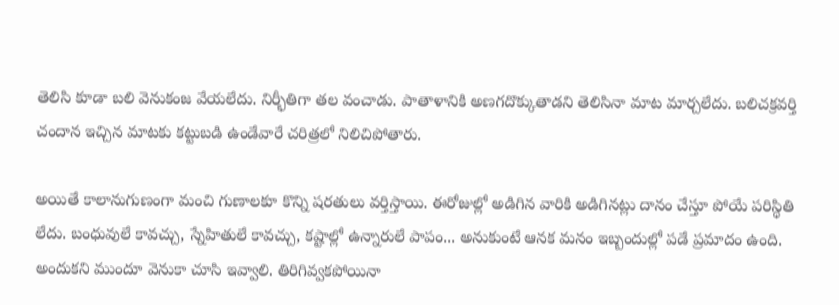తెలిసి కూడా బలి వెనుకంజ వేయలేదు. నిర్భీతిగా తల వంచాడు. పాతాళానికి అణగదొక్కుతాడని తెలిసినా మాట మార్చలేదు. బలిచక్రవర్తి చందాన ఇచ్చిన మాటకు కట్టుబడి ఉండేవారే చరిత్రలో నిలిచిపోతారు.

అయితే కాలానుగుణంగా మంచి గుణాలకూ కొన్ని షరతులు వర్తిస్తాయి. ఈరోజుల్లో అడిగిన వారికి అడిగినట్లు దానం చేస్తూ పోయే పరిస్థితి లేదు. బంధువులే కావచ్చు, స్నేహితులే కావచ్చు, కష్టాల్లో ఉన్నారులే పాపం... అనుకుంటే ఆనక మనం ఇబ్బందుల్లో పడే ప్రమాదం ఉంది. అందుకని ముందూ వెనుకా చూసి ఇవ్వాలి. తిరిగివ్వకపోయినా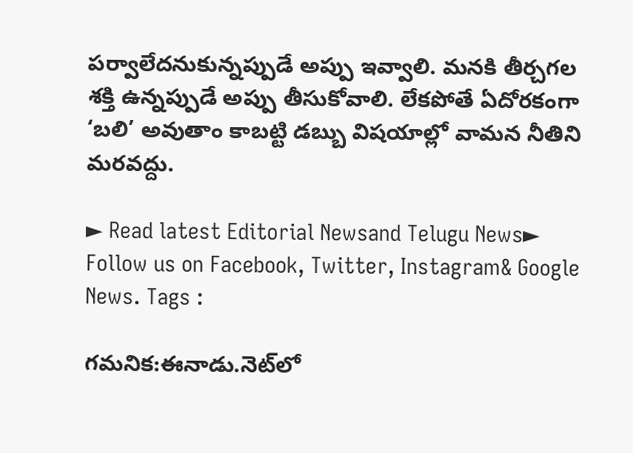పర్వాలేదనుకున్నప్పుడే అప్పు ఇవ్వాలి. మనకి తీర్చగల శక్తి ఉన్నప్పుడే అప్పు తీసుకోవాలి. లేకపోతే ఏదోరకంగా ‘బలి’ అవుతాం కాబట్టి డబ్బు విషయాల్లో వామన నీతిని మరవద్దు.

► Read latest Editorial Newsand Telugu News► Follow us on Facebook, Twitter, Instagram& Google News. Tags :

గమనిక:ఈనాడు.నెట్‌లో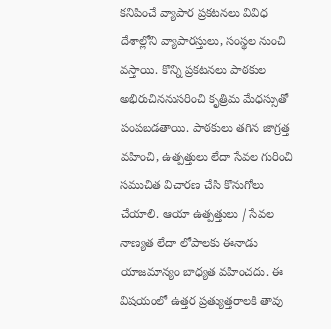కనిపించే వ్యాపార ప్రకటనలు వివిధ దేశాల్లోని వ్యాపారస్తులు, సంస్థల నుంచి వస్తాయి. కొన్ని ప్రకటనలు పాఠకుల అభిరుచిననుసరించి కృత్రిమ మేధస్సుతో పంపబడతాయి. పాఠకులు తగిన జాగ్రత్త వహించి, ఉత్పత్తులు లేదా సేవల గురించి సముచిత విచారణ చేసి కొనుగోలు చేయాలి. ఆయా ఉత్పత్తులు / సేవల నాణ్యత లేదా లోపాలకు ఈనాడు యాజమాన్యం బాధ్యత వహించదు. ఈ విషయంలో ఉత్తర ప్రత్యుత్తరాలకి తావు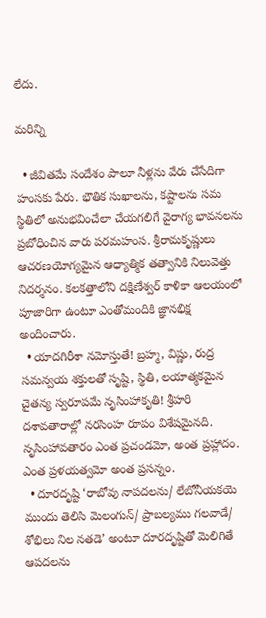లేదు.

మరిన్ని

  • జీవితమే సందేశం పాలూ నీళ్లను వేరు చేసేదిగా హంసకు పేరు. భౌతిక సుఖాలను, కష్టాలను సమ స్థితిలో అనుభవించేలా చేయగలిగే వైరాగ్య భావనలను ప్రబోధించిన వారు పరమహంస. శ్రీరామకృష్ణులు ఆచరణయోగ్యమైన ఆధ్యాత్మిక తత్వానికి నిలువెత్తు నిదర్శనం. కలకత్తాలోని దక్షిణేశ్వర్‌ కాళికా ఆలయంలో పూజారిగా ఉంటూ ఎంతోమందికి జ్ఞానభిక్ష అందించారు.
  • యాదగిరీశా నమోస్తుతే! బ్రహ్మ, విష్ణు, రుద్ర సమన్వయ శక్తులతో సృష్టి, స్థితి, లయాత్మకమైన చైతన్య స్వరూపమే నృసింహాకృతి! శ్రీహరి దశావతారాల్లో నరసింహ రూపం విశేషమైనది. నృసింహావతారం ఎంత ప్రచండమో, అంత ప్రహ్లాదం. ఎంత ప్రళయత్వమో అంత ప్రసన్నం.
  • దూరదృష్టి ‘రాబోవు నాపదలను/ లేబోనీయకయె ముందు తెలిసి మెలంగున్‌/ ప్రాబల్యము గలవాడే/ శోభిలు నిల నతడె’ అంటూ దూరదృష్టితో మెలిగితే ఆపదలను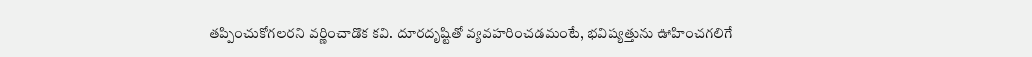తప్పించుకోగలరని వర్ణించాడొక కవి. దూరదృష్టితో వ్యవహరించడమంటే, భవిష్యత్తును ఊహించగలిగే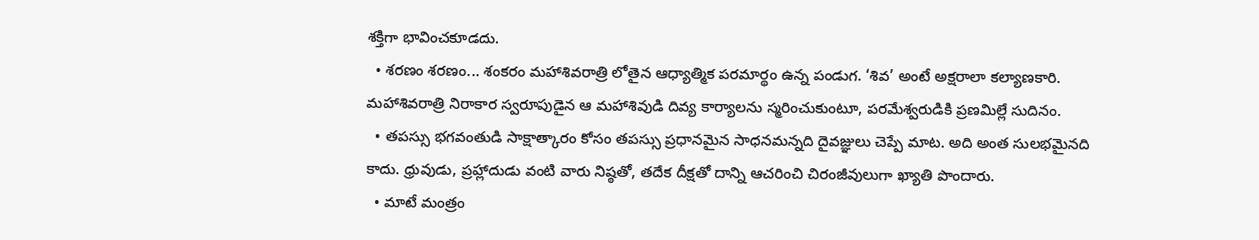శక్తిగా భావించకూడదు.
  • శరణం శరణం... శంకరం మహాశివరాత్రి లోతైన ఆధ్యాత్మిక పరమార్థం ఉన్న పండుగ. ‘శివ’ అంటే అక్షరాలా కల్యాణకారి. మహాశివరాత్రి నిరాకార స్వరూపుడైన ఆ మహాశివుడి దివ్య కార్యాలను స్మరించుకుంటూ, పరమేశ్వరుడికి ప్రణమిల్లే సుదినం.
  • తపస్సు భగవంతుడి సాక్షాత్కారం కోసం తపస్సు ప్రధానమైన సాధనమన్నది దైవజ్ఞులు చెప్పే మాట. అది అంత సులభమైనది కాదు. ధ్రువుడు, ప్రహ్లాదుడు వంటి వారు నిష్ఠతో, తదేక దీక్షతో దాన్ని ఆచరించి చిరంజీవులుగా ఖ్యాతి పొందారు.
  • మాటే మంత్రం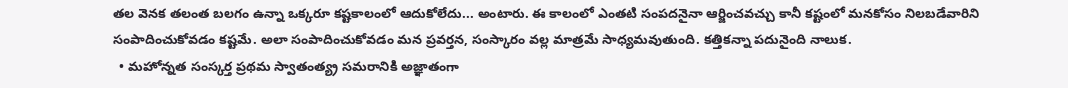తల వెనక తలంత బలగం ఉన్నా ఒక్కరూ కష్టకాలంలో ఆదుకోలేదు... అంటారు. ఈ కాలంలో ఎంతటి సంపదనైనా ఆర్జించవచ్చు కానీ కష్టంలో మనకోసం నిలబడేవారిని సంపాదించుకోవడం కష్టమే. అలా సంపాదించుకోవడం మన ప్రవర్తన, సంస్కారం వల్ల మాత్రమే సాధ్యమవుతుంది. కత్తికన్నా పదునైంది నాలుక.
  • మహోన్నత సంస్కర్త ప్రథమ స్వాతంత్య్ర సమరానికి అజ్ఞాతంగా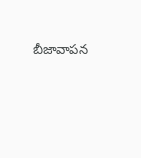బీజావాపన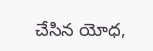చేసిన యోధ,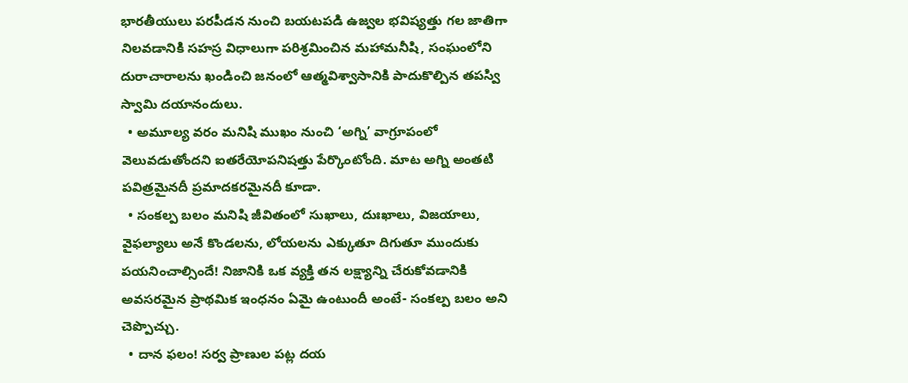భారతీయులు పరపీడన నుంచి బయటపడి ఉజ్వల భవిష్యత్తు గల జాతిగా నిలవడానికి సహస్ర విధాలుగా పరిశ్రమించిన మహామనీషి, సంఘంలోని దురాచారాలను ఖండించి జనంలో ఆత్మవిశ్వాసానికి పాదుకొల్పిన తపస్వి స్వామి దయానందులు.
  • అమూల్య వరం మనిషి ముఖం నుంచి ‘అగ్ని’ వాగ్రూపంలో వెలువడుతోందని ఐతరేయోపనిషత్తు పేర్కొంటోంది. మాట అగ్ని అంతటి పవిత్రమైనదీ ప్రమాదకరమైనదీ కూడా.
  • సంకల్ప బలం మనిషి జీవితంలో సుఖాలు, దుఃఖాలు, విజయాలు, వైఫల్యాలు అనే కొండలను, లోయలను ఎక్కుతూ దిగుతూ ముందుకు పయనించాల్సిందే! నిజానికి ఒక వ్యక్తి తన లక్ష్యాన్ని చేరుకోవడానికి అవసరమైన ప్రాథమిక ఇంధనం ఏమై ఉంటుందీ అంటే- సంకల్ప బలం అని చెప్పొచ్చు.
  • దాన ఫలం! సర్వ ప్రాణుల పట్ల దయ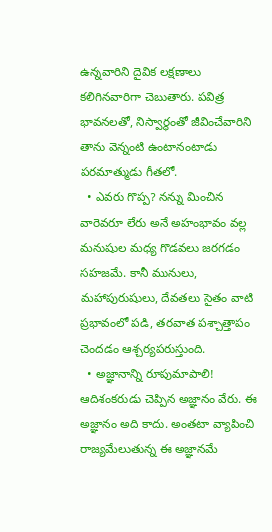ఉన్నవారిని దైవిక లక్షణాలు కలిగినవారిగా చెబుతారు. పవిత్ర భావనలతో, నిస్వార్థంతో జీవించేవారిని తాను వెన్నంటి ఉంటానంటాడు పరమాత్ముడు గీతలో.
  • ఎవరు గొప్ప? నన్ను మించిన వారెవరూ లేరు అనే అహంభావం వల్ల మనుషుల మధ్య గొడవలు జరగడం సహజమే. కానీ మునులు, మహాపురుషులు, దేవతలు సైతం వాటి ప్రభావంలో పడి, తరవాత పశ్చాత్తాపం చెందడం ఆశ్చర్యపరుస్తుంది.
  • అజ్ఞానాన్ని రూపుమాపాలి! ఆదిశంకరుడు చెప్పిన అజ్ఞానం వేరు. ఈ అజ్ఞానం అది కాదు. అంతటా వ్యాపించి రాజ్యమేలుతున్న ఈ అజ్ఞానమే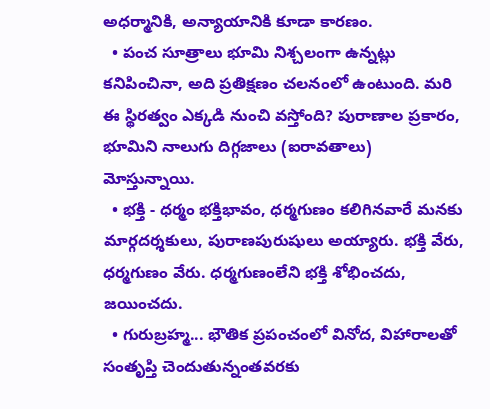అధర్మానికి, అన్యాయానికి కూడా కారణం.
  • పంచ సూత్రాలు భూమి నిశ్చలంగా ఉన్నట్లు కనిపించినా, అది ప్రతిక్షణం చలనంలో ఉంటుంది. మరి ఈ స్థిరత్వం ఎక్కడి నుంచి వస్తోంది? పురాణాల ప్రకారం, భూమిని నాలుగు దిగ్గజాలు (ఐరావతాలు) మోస్తున్నాయి.
  • భక్తి - ధర్మం భక్తిభావం, ధర్మగుణం కలిగినవారే మనకు మార్గదర్శకులు, పురాణపురుషులు అయ్యారు. భక్తి వేరు, ధర్మగుణం వేరు. ధర్మగుణంలేని భక్తి శోభించదు, జయించదు.
  • గురుబ్రహ్మ... భౌతిక ప్రపంచంలో వినోద, విహారాలతో సంతృప్తి చెందుతున్నంతవరకు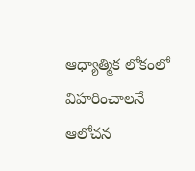ఆధ్యాత్మిక లోకంలో విహరించాలనే ఆలోచన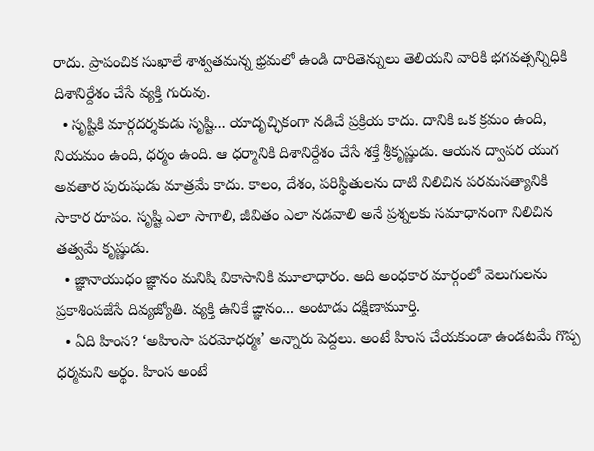రాదు. ప్రాపంచిక సుఖాలే శాశ్వతమన్న భ్రమలో ఉండి దారితెన్నులు తెలియని వారికి భగవత్సన్నిధికి దిశానిర్దేశం చేసే వ్యక్తి గురువు.
  • సృష్టికి మార్గదర్శకుడు సృష్టి... యాదృచ్ఛికంగా నడిచే ప్రక్రియ కాదు. దానికి ఒక క్రమం ఉంది, నియమం ఉంది, ధర్మం ఉంది. ఆ ధర్మానికి దిశానిర్దేశం చేసే శక్తే శ్రీకృష్ణుడు. ఆయన ద్వాపర యుగ అవతార పురుషుడు మాత్రమే కాదు. కాలం, దేశం, పరిస్థితులను దాటి నిలిచిన పరమసత్యానికి సాకార రూపం. సృష్టి ఎలా సాగాలి, జీవితం ఎలా నడవాలి అనే ప్రశ్నలకు సమాధానంగా నిలిచిన తత్వమే కృష్ణుడు.
  • జ్ఞానాయుధం జ్ఞానం మనిషి వికాసానికి మూలాధారం. అది అంధకార మార్గంలో వెలుగులను ప్రకాశింపజేసే దివ్యజ్యోతి. వ్యక్తి ఉనికే ఙ్ఞానం... అంటాడు దక్షిణామూర్తి.
  • ఏది హింస? ‘అహింసా పరమోధర్మః’ అన్నారు పెద్దలు. అంటే హింస చేయకుండా ఉండటమే గొప్ప ధర్మమని అర్థం. హింస అంటే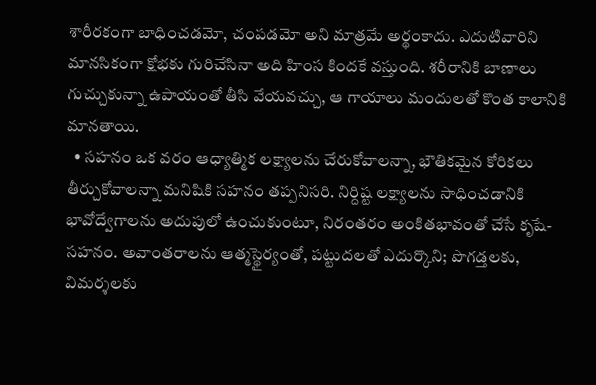శారీరకంగా బాధించడమో, చంపడమో అని మాత్రమే అర్థంకాదు. ఎదుటివారిని మానసికంగా క్షోభకు గురిచేసినా అది హింస కిందకే వస్తుంది. శరీరానికి బాణాలు గుచ్చుకున్నా ఉపాయంతో తీసి వేయవచ్చు, ఆ గాయాలు మందులతో కొంత కాలానికి మానతాయి.
  • సహనం ఒక వరం ఆధ్యాత్మిక లక్ష్యాలను చేరుకోవాలన్నా, భౌతికమైన కోరికలు తీర్చుకోవాలన్నా మనిషికి సహనం తప్పనిసరి. నిర్దిష్ట లక్ష్యాలను సాధించడానికి భావోద్వేగాలను అదుపులో ఉంచుకుంటూ, నిరంతరం అంకితభావంతో చేసే కృషే- సహనం. అవాంతరాలను ఆత్మస్థైర్యంతో, పట్టుదలతో ఎదుర్కొని; పొగడ్తలకు, విమర్శలకు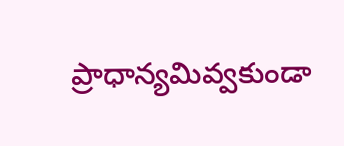ప్రాధాన్యమివ్వకుండా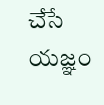చేసే యజ్ఞం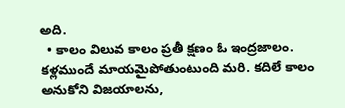అది.
  • కాలం విలువ కాలం ప్రతీ క్షణం ఓ ఇంద్రజాలం. కళ్లముందే మాయమైపోతుంటుంది మరి. కదిలే కాలం అనుకోని విజయాలను,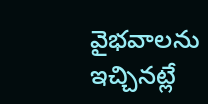వైభవాలను ఇచ్చినట్లే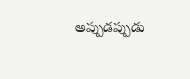అప్పుడప్పుడు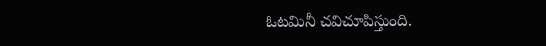ఓటమినీ చవిచూపిస్తుంది.